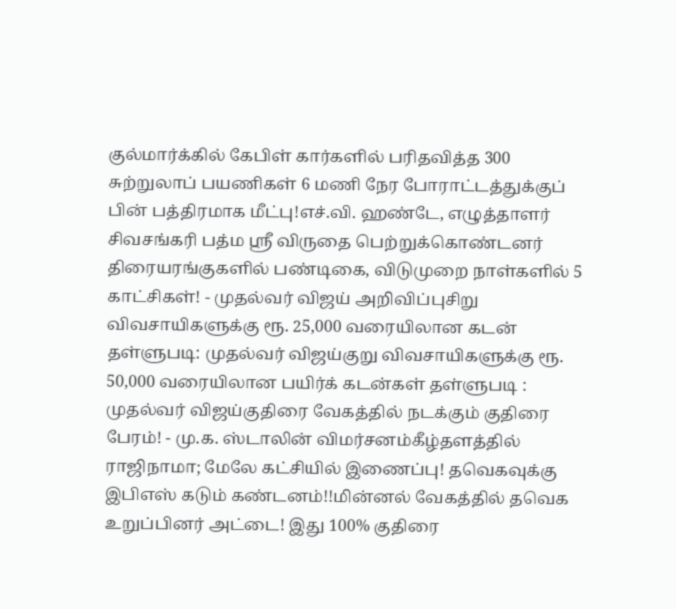குல்மார்க்கில் கேபிள் கார்களில் பரிதவித்த 300 சுற்றுலாப் பயணிகள் 6 மணி நேர போராட்டத்துக்குப் பின் பத்திரமாக மீட்பு!எச்.வி. ஹண்டே, எழுத்தாளர் சிவசங்கரி பத்ம ஸ்ரீ விருதை பெற்றுக்கொண்டனர் திரையரங்குகளில் பண்டிகை, விடுமுறை நாள்களில் 5 காட்சிகள்! - முதல்வர் விஜய் அறிவிப்புசிறு விவசாயிகளுக்கு ரூ. 25,000 வரையிலான கடன் தள்ளுபடி: முதல்வர் விஜய்குறு விவசாயிகளுக்கு ரூ. 50,000 வரையிலான பயிர்க் கடன்கள் தள்ளுபடி : முதல்வர் விஜய்குதிரை வேகத்தில் நடக்கும் குதிரை பேரம்! - மு.க. ஸ்டாலின் விமர்சனம்கீழ்தளத்தில் ராஜிநாமா; மேலே கட்சியில் இணைப்பு! தவெகவுக்கு இபிஎஸ் கடும் கண்டனம்!!மின்னல் வேகத்தில் தவெக உறுப்பினர் அட்டை! இது 100% குதிரை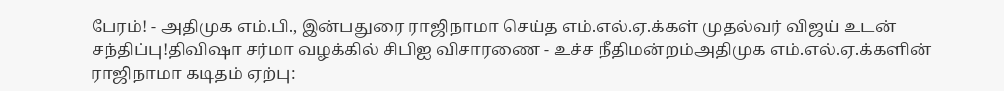பேரம்! - அதிமுக எம்.பி., இன்பதுரை ராஜிநாமா செய்த எம்.எல்.ஏ.க்கள் முதல்வர் விஜய் உடன் சந்திப்பு!திவிஷா சர்மா வழக்கில் சிபிஐ விசாரணை - உச்ச நீதிமன்றம்அதிமுக எம்.எல்.ஏ.க்களின் ராஜிநாமா கடிதம் ஏற்பு: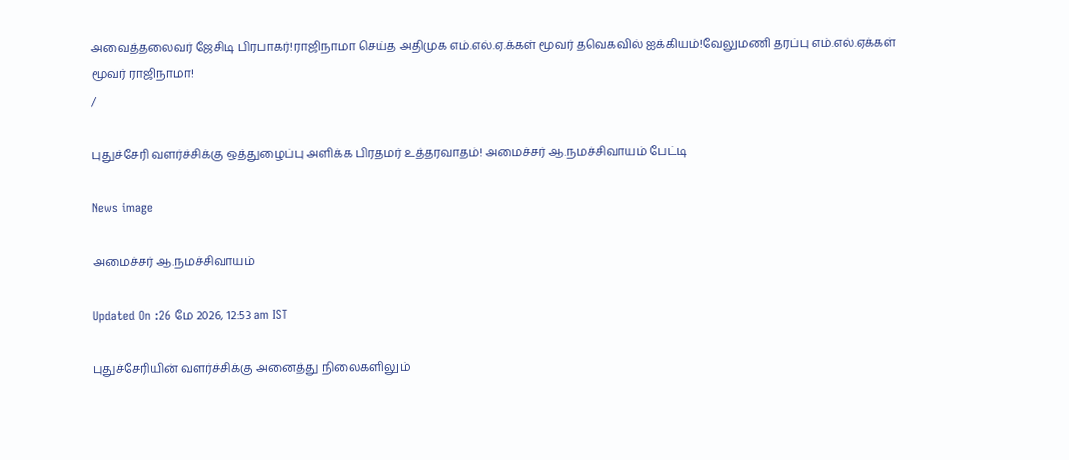அவைத்தலைவர் ஜேசிடி பிரபாகர்!ராஜிநாமா செய்த அதிமுக எம்.எல்.ஏ.க்கள் மூவர் தவெகவில் ஐக்கியம்!வேலுமணி தரப்பு எம்.எல்.ஏக்கள் மூவர் ராஜிநாமா!
/

புதுச்சேரி வளர்ச்சிக்கு ஒத்துழைப்பு அளிக்க பிரதமர் உத்தரவாதம்! அமைச்சர் ஆ.நமச்சிவாயம் பேட்டி

News image

அமைச்சர் ஆ.நமச்சிவாயம்

Updated On :26 மே 2026, 12:53 am IST

புதுச்சேரியின் வளர்ச்சிக்கு அனைத்து நிலைகளிலும்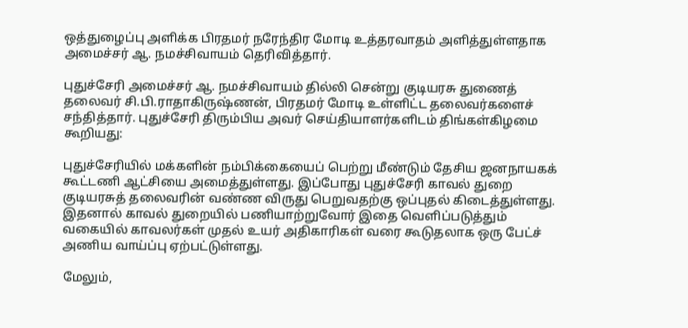ஒத்துழைப்பு அளிக்க பிரதமர் நரேந்திர மோடி உத்தரவாதம் அளித்துள்ளதாக அமைச்சர் ஆ. நமச்சிவாயம் தெரிவித்தார்.

புதுச்சேரி அமைச்சர் ஆ. நமச்சிவாயம் தில்லி சென்று குடியரசு துணைத் தலைவர் சி.பி.ராதாகிருஷ்ணன், பிரதமர் மோடி உள்ளிட்ட தலைவர்களைச் சந்தித்தார். புதுச்சேரி திரும்பிய அவர் செய்தியாளர்களிடம் திங்கள்கிழமை கூறியது:

புதுச்சேரியில் மக்களின் நம்பிக்கையைப் பெற்று மீண்டும் தேசிய ஜனநாயகக் கூட்டணி ஆட்சியை அமைத்துள்ளது. இப்போது புதுச்சேரி காவல் துறை குடியரசுத் தலைவரின் வண்ண விருது பெறுவதற்கு ஒப்புதல் கிடைத்துள்ளது. இதனால் காவல் துறையில் பணியாற்றுவோர் இதை வெளிப்படுத்தும் வகையில் காவலர்கள் முதல் உயர் அதிகாரிகள் வரை கூடுதலாக ஒரு பேட்ச் அணிய வாய்ப்பு ஏற்பட்டுள்ளது.

மேலும்,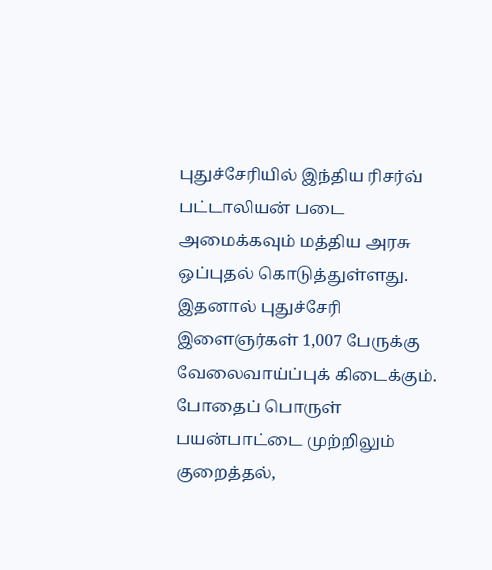புதுச்சேரியில் இந்திய ரிசர்வ் பட்டாலியன் படை அமைக்கவும் மத்திய அரசு ஒப்புதல் கொடுத்துள்ளது. இதனால் புதுச்சேரி இளைஞர்கள் 1,007 பேருக்கு வேலைவாய்ப்புக் கிடைக்கும். போதைப் பொருள் பயன்பாட்டை முற்றிலும் குறைத்தல்,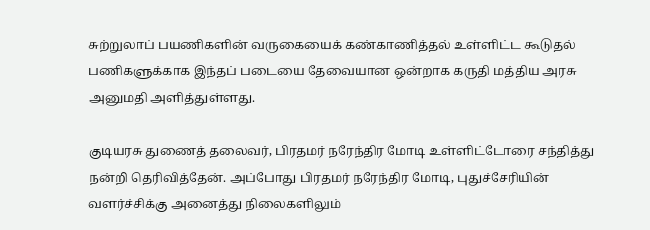சுற்றுலாப் பயணிகளின் வருகையைக் கண்காணித்தல் உள்ளிட்ட கூடுதல் பணிகளுக்காக இந்தப் படையை தேவையான ஒன்றாக கருதி மத்திய அரசு அனுமதி அளித்துள்ளது.

குடியரசு துணைத் தலைவர், பிரதமர் நரேந்திர மோடி உள்ளிட்டோரை சந்தித்து நன்றி தெரிவித்தேன். அப்போது பிரதமர் நரேந்திர மோடி, புதுச்சேரியின் வளர்ச்சிக்கு அனைத்து நிலைகளிலும்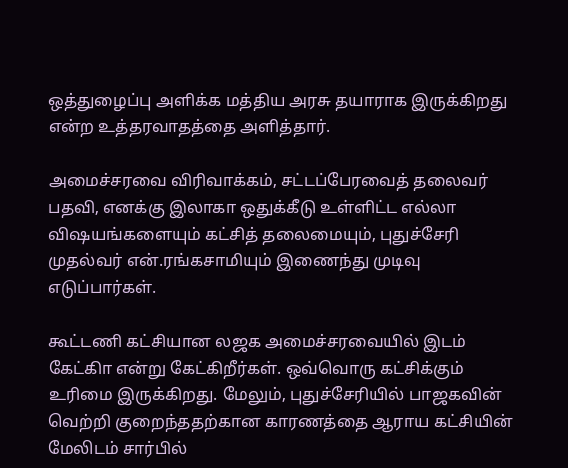ஒத்துழைப்பு அளிக்க மத்திய அரசு தயாராக இருக்கிறது என்ற உத்தரவாதத்தை அளித்தார்.

அமைச்சரவை விரிவாக்கம், சட்டப்பேரவைத் தலைவர் பதவி, எனக்கு இலாகா ஒதுக்கீடு உள்ளிட்ட எல்லா விஷயங்களையும் கட்சித் தலைமையும், புதுச்சேரி முதல்வர் என்.ரங்கசாமியும் இணைந்து முடிவு எடுப்பார்கள்.

கூட்டணி கட்சியான லஜக அமைச்சரவையில் இடம் கேட்கிா என்று கேட்கிறீர்கள். ஒவ்வொரு கட்சிக்கும் உரிமை இருக்கிறது. மேலும், புதுச்சேரியில் பாஜகவின் வெற்றி குறைந்ததற்கான காரணத்தை ஆராய கட்சியின் மேலிடம் சார்பில்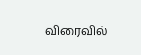விரைவில்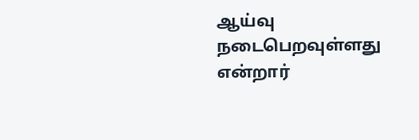ஆய்வு நடைபெறவுள்ளது என்றார்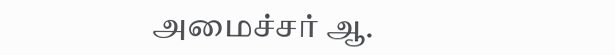அமைச்சர் ஆ.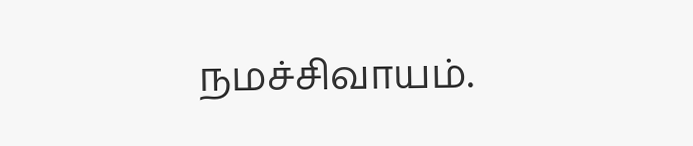நமச்சிவாயம்.